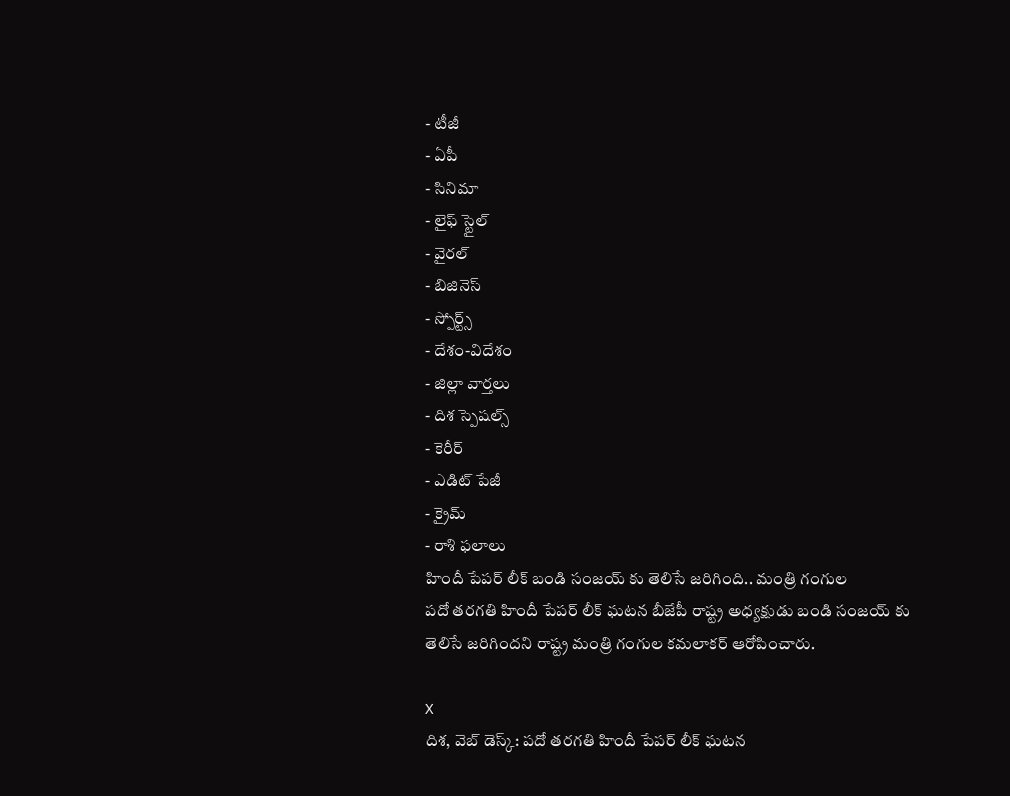- టీజీ
- ఏపీ
- సినిమా
- లైఫ్ స్టైల్
- వైరల్
- బిజినెస్
- స్పోర్ట్స్
- దేశం-విదేశం
- జిల్లా వార్తలు
- దిశ స్పెషల్స్
- కెరీర్
- ఎడిట్ పేజీ
- క్రైమ్
- రాశి ఫలాలు
హిందీ పేపర్ లీక్ బండి సంజయ్ కు తెలిసే జరిగింది.. మంత్రి గంగుల
పదో తరగతి హిందీ పేపర్ లీక్ ఘటన బీజేపీ రాష్ట్ర అధ్యక్షుడు బండి సంజయ్ కు తెలిసే జరిగిందని రాష్ట్ర మంత్రి గంగుల కమలాకర్ ఆరోపించారు.

X
దిశ, వెబ్ డెస్క్: పదో తరగతి హిందీ పేపర్ లీక్ ఘటన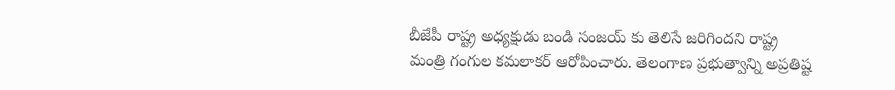బీజేపీ రాష్ట్ర అధ్యక్షుడు బండి సంజయ్ కు తెలిసే జరిగిందని రాష్ట్ర మంత్రి గంగుల కమలాకర్ ఆరోపించారు. తెలంగాణ ప్రభుత్వాన్ని అప్రతిష్ట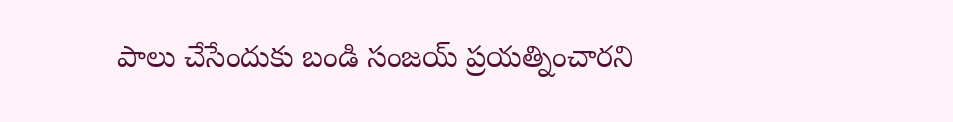పాలు చేసేందుకు బండి సంజయ్ ప్రయత్నించారని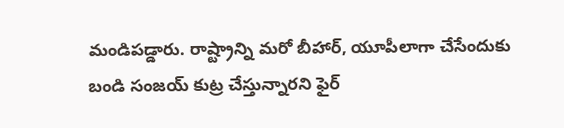మండిపడ్డారు. రాష్ట్రాన్ని మరో బీహార్, యూపీలాగా చేసేందుకు బండి సంజయ్ కుట్ర చేస్తున్నారని ఫైర్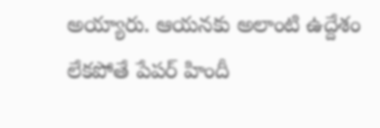అయ్యారు. ఆయనకు అలాంటి ఉద్దేశం లేకపోతే పేపర్ హిందీ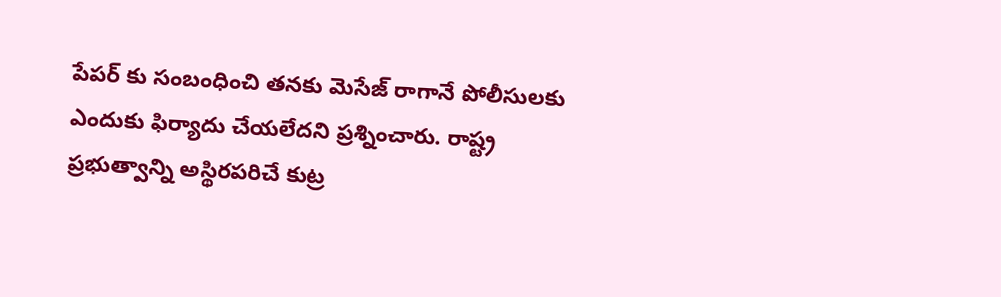పేపర్ కు సంబంధించి తనకు మెసేజ్ రాగానే పోలీసులకు ఎందుకు ఫిర్యాదు చేయలేదని ప్రశ్నించారు. రాష్ట్ర ప్రభుత్వాన్ని అస్థిరపరిచే కుట్ర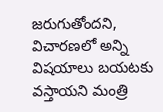జరుగుతోందని, విచారణలో అన్ని విషయాలు బయటకు వస్తాయని మంత్రి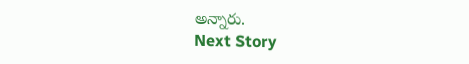అన్నారు.
Next Story